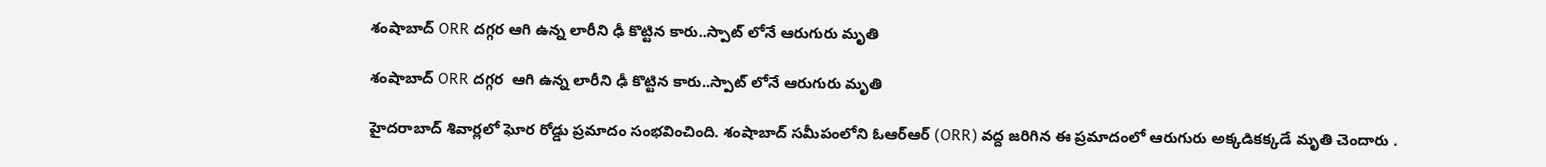శంషాబాద్ ORR దగ్గర ఆగి ఉన్న లారీని ఢీ కొట్టిన కారు..స్పాట్ లోనే ఆరుగురు మృతి

శంషాబాద్ ORR దగ్గర  ఆగి ఉన్న లారీని ఢీ కొట్టిన కారు..స్పాట్ లోనే ఆరుగురు మృతి

హైదరాబాద్ శివార్లలో ఘోర రోడ్డు ప్రమాదం సంభవించింది. శంషాబాద్ సమీపంలోని ఓఆర్ఆర్ (ORR) వద్ద జరిగిన ఈ ప్రమాదంలో ఆరుగురు అక్కడికక్కడే మృతి చెందారు .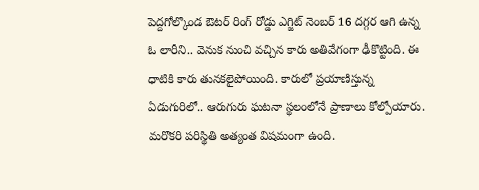పెద్దగోల్కొండ ఔటర్ రింగ్ రోడ్డు ఎగ్జిట్ నెంబర్ 16 దగ్గర ఆగి ఉన్న ఓ లారీని.. వెనుక నుంచి వచ్చిన కారు అతివేగంగా ఢీకొట్టింది. ఈ ధాటికి కారు తునకలైపోయింది. కారులో ప్రయాణిస్తున్న ఏడుగురిలో.. ఆరుగురు ఘటనా స్థలంలోనే ప్రాణాలు కోల్పోయారు. మరొకరి పరిస్థితి అత్యంత విషమంగా ఉంది.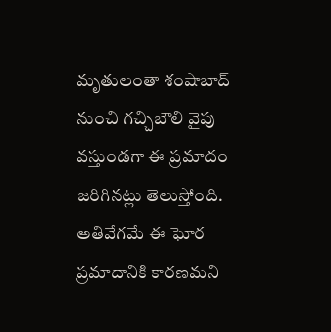మృతులంతా శంషాబాద్ నుంచి గచ్చిబౌలి వైపు వస్తుండగా ఈ ప్రమాదం జరిగినట్లు తెలుస్తోంది. అతివేగమే ఈ ఘోర ప్రమాదానికి కారణమని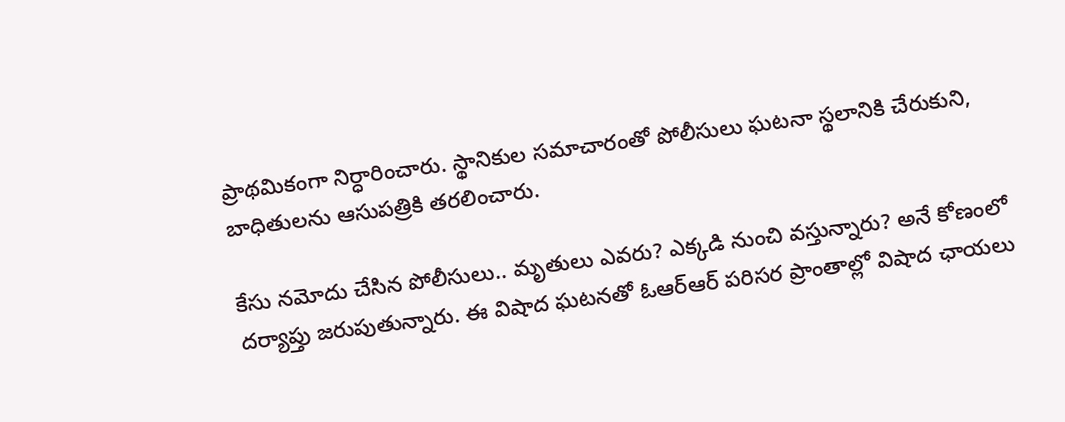ప్రాథమికంగా నిర్ధారించారు. స్థానికుల సమాచారంతో పోలీసులు ఘటనా స్థలానికి చేరుకుని, బాధితులను ఆసుపత్రికి తరలించారు.

కేసు నమోదు చేసిన పోలీసులు.. మృతులు ఎవరు? ఎక్కడి నుంచి వస్తున్నారు? అనే కోణంలో దర్యాప్తు జరుపుతున్నారు. ఈ విషాద ఘటనతో ఓఆర్ఆర్ పరిసర ప్రాంతాల్లో విషాద ఛాయలు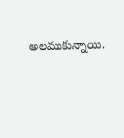అలముకున్నాయి.